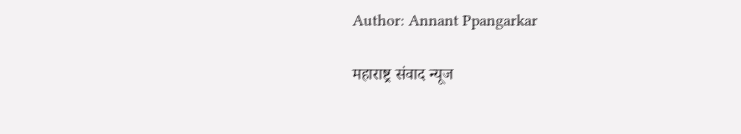Author: Annant Ppangarkar

महाराष्ट्र संवाद न्यूज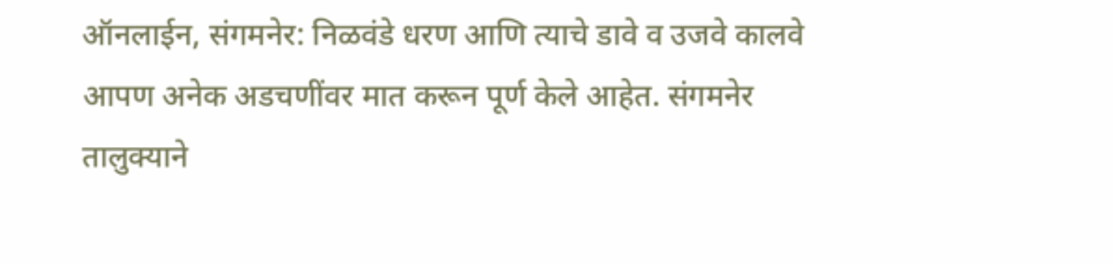ऑनलाईन, संगमनेर: निळवंडे धरण आणि त्याचे डावे व उजवे कालवे आपण अनेक अडचणींवर मात करून पूर्ण केले आहेत. संगमनेर तालुक्याने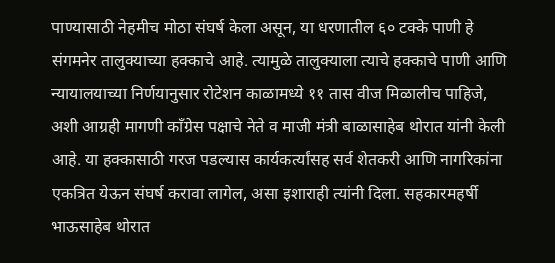पाण्यासाठी नेहमीच मोठा संघर्ष केला असून, या धरणातील ६० टक्के पाणी हे संगमनेर तालुक्याच्या हक्काचे आहे. त्यामुळे तालुक्याला त्याचे हक्काचे पाणी आणि न्यायालयाच्या निर्णयानुसार रोटेशन काळामध्ये ११ तास वीज मिळालीच पाहिजे, अशी आग्रही मागणी काँग्रेस पक्षाचे नेते व माजी मंत्री बाळासाहेब थोरात यांनी केली आहे. या हक्कासाठी गरज पडल्यास कार्यकर्त्यांसह सर्व शेतकरी आणि नागरिकांना एकत्रित येऊन संघर्ष करावा लागेल, असा इशाराही त्यांनी दिला. सहकारमहर्षी भाऊसाहेब थोरात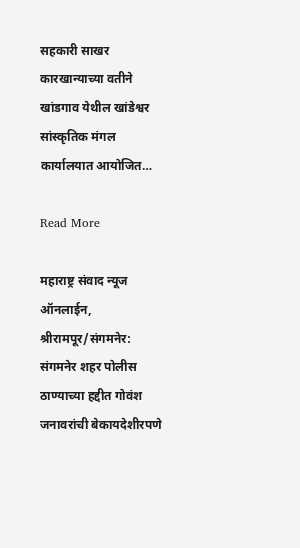सहकारी साखर कारखान्याच्या वतीने खांडगाव येथील खांडेश्वर सांस्कृतिक मंगल कार्यालयात आयोजित…

Read More

महाराष्ट्र संवाद न्यूज ऑनलाईन, श्रीरामपूर/संगमनेर: संगमनेर शहर पोलीस ठाण्याच्या हद्दीत गोवंश जनावरांची बेकायदेशीरपणे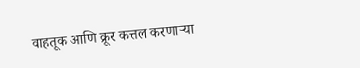वाहतूक आणि क्रूर कत्तल करणाऱ्या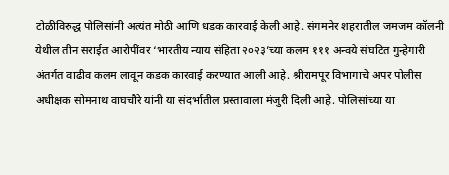टोळीविरुद्ध पोलिसांनी अत्यंत मोठी आणि धडक कारवाई केली आहे. संगमनेर शहरातील जमजम कॉलनी येथील तीन सराईत आरोपींवर ‘भारतीय न्याय संहिता २०२३’च्या कलम १११ अन्वये संघटित गुन्हेगारी अंतर्गत वाढीव कलम लावून कडक कारवाई करण्यात आली आहे. श्रीरामपूर विभागाचे अपर पोलीस अधीक्षक सोमनाथ वाघचौरे यांनी या संदर्भातील प्रस्तावाला मंजुरी दिली आहे. पोलिसांच्या या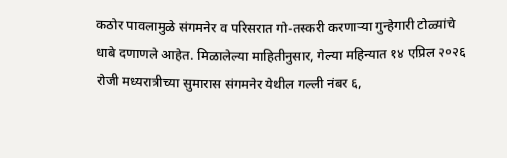कठोर पावलामुळे संगमनेर व परिसरात गो-तस्करी करणाऱ्या गुन्हेगारी टोळ्यांचे धाबे दणाणले आहेत. मिळालेल्या माहितीनुसार, गेल्या महिन्यात १४ एप्रिल २०२६ रोजी मध्यरात्रीच्या सुमारास संगमनेर येथील गल्ली नंबर ६,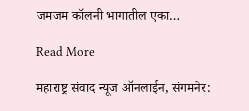जमजम कॉलनी भागातील एका…

Read More

महाराष्ट्र संवाद न्यूज ऑनलाईन, संगमनेर: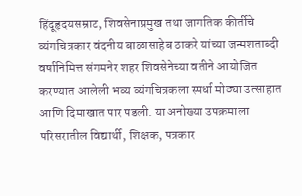हिंदूहृदयसम्राट, शिवसेनाप्रमुख तथा जागतिक कीर्तीचे व्यंगचित्रकार वंदनीय बाळासाहेब ठाकरे यांच्या जन्मशताब्दी वर्षानिमित्त संगमनेर शहर शिवसेनेच्या वतीने आयोजित करण्यात आलेली भव्य व्यंगचित्रकला स्पर्धा मोठ्या उत्साहात आणि दिमाखात पार पडली. या अनोख्या उपक्रमाला परिसरातील विद्यार्थी, शिक्षक, पत्रकार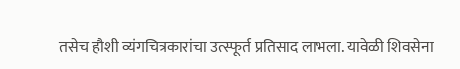तसेच हौशी व्यंगचित्रकारांचा उत्स्फूर्त प्रतिसाद लाभला. यावेळी शिवसेना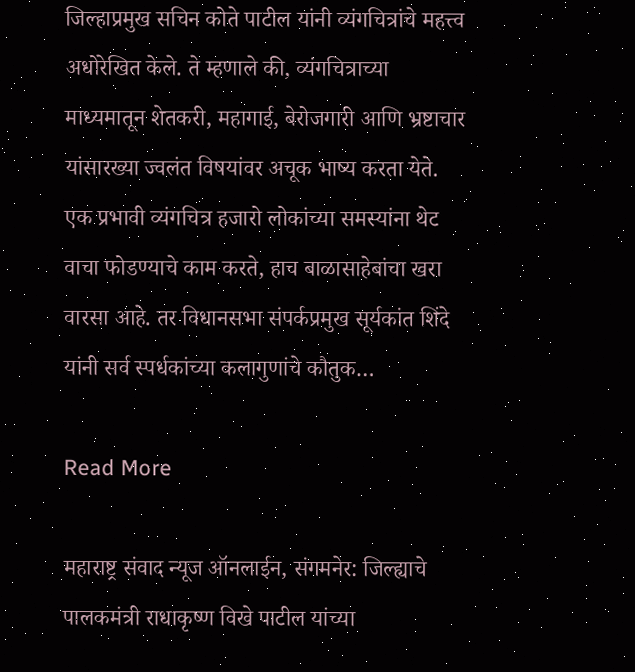जिल्हाप्रमुख सचिन कोते पाटील यांनी व्यंगचित्रांचे महत्त्व अधोरेखित केले. ते म्हणाले की, व्यंगचित्राच्या माध्यमातून शेतकरी, महागाई, बेरोजगारी आणि भ्रष्टाचार यांसारख्या ज्वलंत विषयांवर अचूक भाष्य करता येते. एक प्रभावी व्यंगचित्र हजारो लोकांच्या समस्यांना थेट वाचा फोडण्याचे काम करते, हाच बाळासाहेबांचा खरा वारसा आहे. तर विधानसभा संपर्कप्रमुख सूर्यकांत शिंदे यांनी सर्व स्पर्धकांच्या कलागुणांचे कौतुक…

Read More

महाराष्ट्र संवाद न्यूज ऑनलाईन, संगमनेर: जिल्ह्याचे पालकमंत्री राधाकृष्ण विखे पाटील यांच्या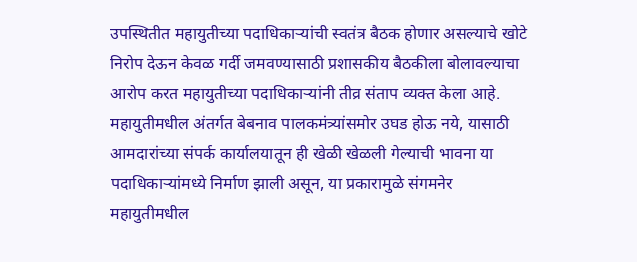उपस्थितीत महायुतीच्या पदाधिकाऱ्यांची स्वतंत्र बैठक होणार असल्याचे खोटे निरोप देऊन केवळ गर्दी जमवण्यासाठी प्रशासकीय बैठकीला बोलावल्याचा आरोप करत महायुतीच्या पदाधिकाऱ्यांनी तीव्र संताप व्यक्त केला आहे. महायुतीमधील अंतर्गत बेबनाव पालकमंत्र्यांसमोर उघड होऊ नये, यासाठी आमदारांच्या संपर्क कार्यालयातून ही खेळी खेळली गेल्याची भावना या पदाधिकाऱ्यांमध्ये निर्माण झाली असून, या प्रकारामुळे संगमनेर महायुतीमधील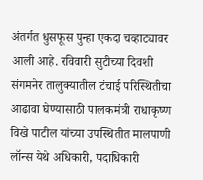अंतर्गत धुसफूस पुन्हा एकदा चव्हाट्यावर आली आहे. रविवारी सुटीच्या दिवशी संगमनेर तालुक्यातील टंचाई परिस्थितीचा आढावा घेण्यासाठी पालकमंत्री राधाकृष्ण विखे पाटील यांच्या उपस्थितीत मालपाणी लॉन्स येथे अधिकारी, पदाधिकारी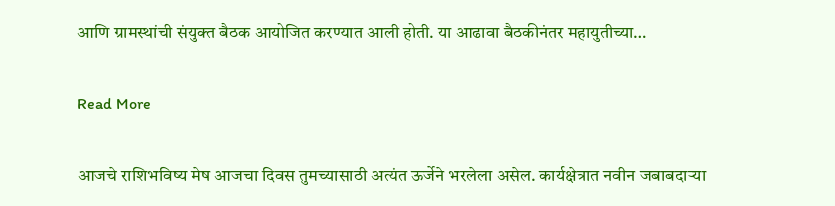आणि ग्रामस्थांची संयुक्त बैठक आयोजित करण्यात आली होती. या आढावा बैठकीनंतर महायुतीच्या…

Read More

आजचे राशिभविष्य मेष आजचा दिवस तुमच्यासाठी अत्यंत ऊर्जेने भरलेला असेल. कार्यक्षेत्रात नवीन जबाबदाऱ्या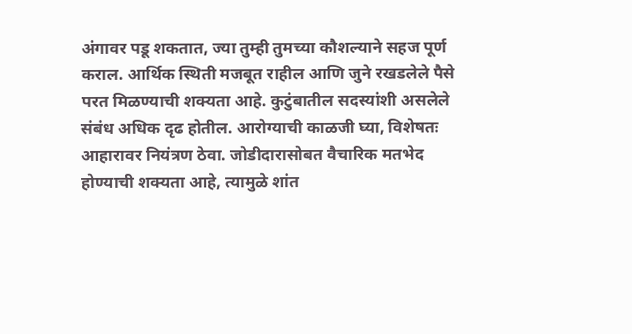अंगावर पडू शकतात, ज्या तुम्ही तुमच्या कौशल्याने सहज पूर्ण कराल. आर्थिक स्थिती मजबूत राहील आणि जुने रखडलेले पैसे परत मिळण्याची शक्यता आहे. कुटुंबातील सदस्यांशी असलेले संबंध अधिक दृढ होतील. आरोग्याची काळजी घ्या, विशेषतः आहारावर नियंत्रण ठेवा. जोडीदारासोबत वैचारिक मतभेद होण्याची शक्यता आहे, त्यामुळे शांत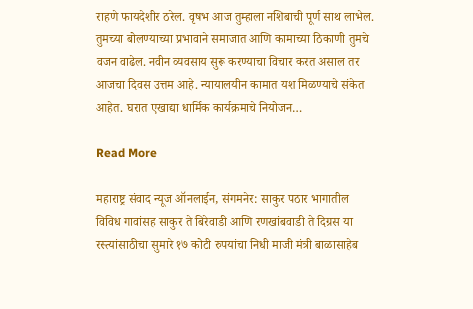राहणे फायदेशीर ठरेल. वृषभ आज तुम्हाला नशिबाची पूर्ण साथ लाभेल. तुमच्या बोलण्याच्या प्रभावाने समाजात आणि कामाच्या ठिकाणी तुमचे वजन वाढेल. नवीन व्यवसाय सुरू करण्याचा विचार करत असाल तर आजचा दिवस उत्तम आहे. न्यायालयीन कामात यश मिळण्याचे संकेत आहेत. घरात एखाद्या धार्मिक कार्यक्रमाचे नियोजन…

Read More

महाराष्ट्र संवाद न्यूज ऑनलाईन, संगमनेर: साकुर पठार भागातील विविध गावांसह साकुर ते बिरेवाडी आणि रणखांबवाडी ते दिग्रस या रस्त्यांसाठीचा सुमारे १७ कोटी रुपयांचा निधी माजी मंत्री बाळासाहेब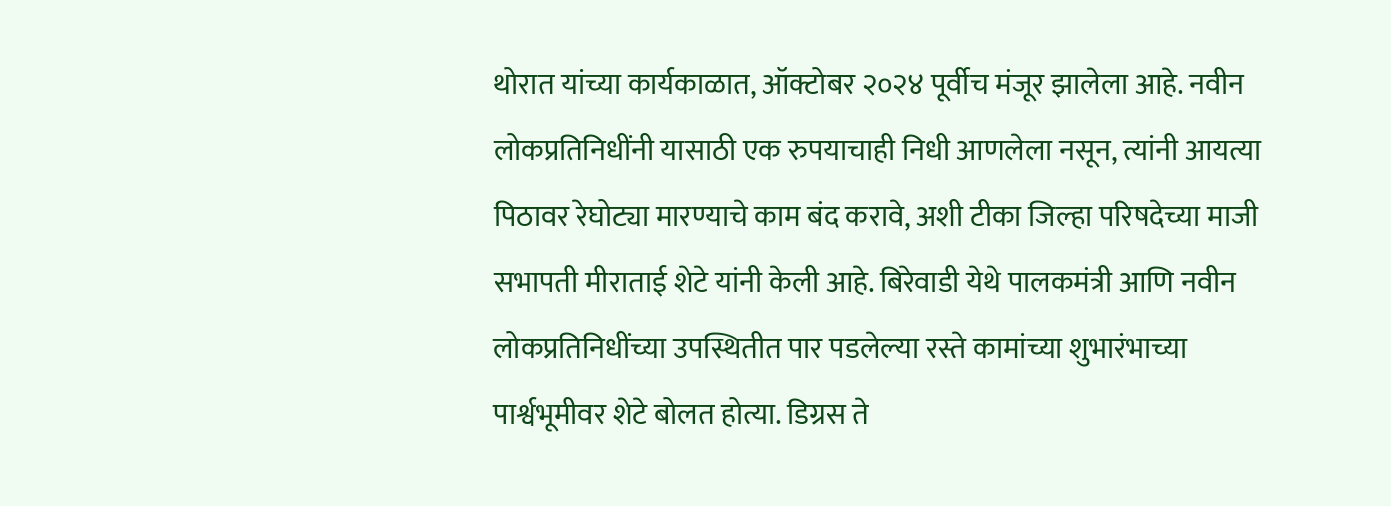थोरात यांच्या कार्यकाळात, ऑक्टोबर २०२४ पूर्वीच मंजूर झालेला आहे. नवीन लोकप्रतिनिधींनी यासाठी एक रुपयाचाही निधी आणलेला नसून, त्यांनी आयत्या पिठावर रेघोट्या मारण्याचे काम बंद करावे, अशी टीका जिल्हा परिषदेच्या माजी सभापती मीराताई शेटे यांनी केली आहे. बिरेवाडी येथे पालकमंत्री आणि नवीन लोकप्रतिनिधींच्या उपस्थितीत पार पडलेल्या रस्ते कामांच्या शुभारंभाच्या पार्श्वभूमीवर शेटे बोलत होत्या. डिग्रस ते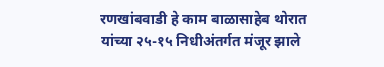रणखांबवाडी हे काम बाळासाहेब थोरात यांच्या २५-१५ निधीअंतर्गत मंजूर झाले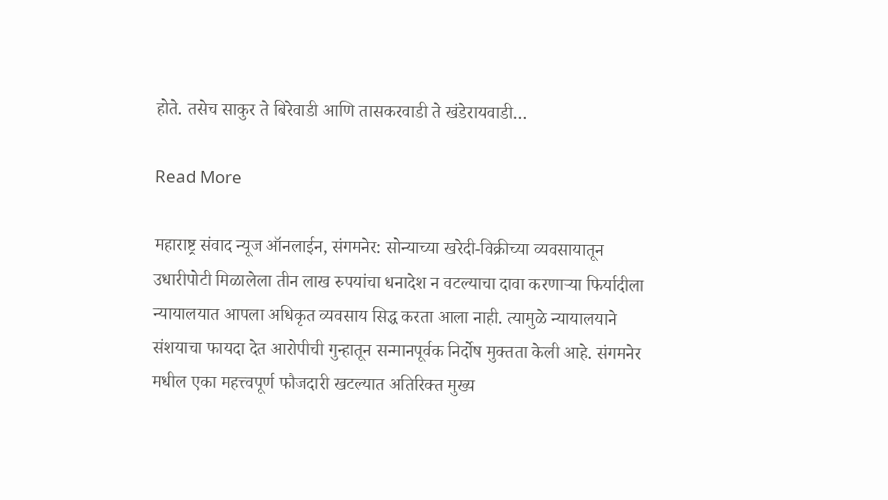होते. तसेच साकुर ते बिरेवाडी आणि तासकरवाडी ते खंडेरायवाडी…

Read More

महाराष्ट्र संवाद न्यूज ऑनलाईन, संगमनेर: सोन्याच्या खरेदी-विक्रीच्या व्यवसायातून उधारीपोटी मिळालेला तीन लाख रुपयांचा धनादेश न वटल्याचा दावा करणाऱ्या फिर्यादीला न्यायालयात आपला अधिकृत व्यवसाय सिद्ध करता आला नाही. त्यामुळे न्यायालयाने संशयाचा फायदा देत आरोपीची गुन्हातून सन्मानपूर्वक निर्दोष मुक्तता केली आहे. संगमनेर मधील एका महत्त्वपूर्ण फौजदारी खटल्यात अतिरिक्त मुख्य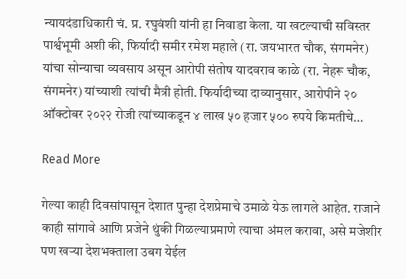न्यायदंडाधिकारी चं. प्र. रघुवंशी यांनी हा निवाडा केला. या खटल्याची सविस्तर पार्श्वभूमी अशी की, फिर्यादी समीर रमेश महाले (रा. जयभारत चौक, संगमनेर) यांचा सोन्याचा व्यवसाय असून आरोपी संतोष यादवराव काळे (रा. नेहरू चौक, संगमनेर) यांच्याशी त्यांची मैत्री होती. फिर्यादीच्या दाव्यानुसार, आरोपीने २० ऑक्टोबर २०२२ रोजी त्यांच्याकडून ४ लाख ५० हजार ५०० रुपये किमतीचे…

Read More

गेल्या काही दिवसांपासून देशात पुन्हा देशप्रेमाचे उमाळे येऊ लागले आहेत. राजाने काही सांगावे आणि प्रजेने थुंकी गिळल्याप्रमाणे त्याचा अंमल करावा, असे मजेशीर पण खऱ्या देशभक्ताला उबग येईल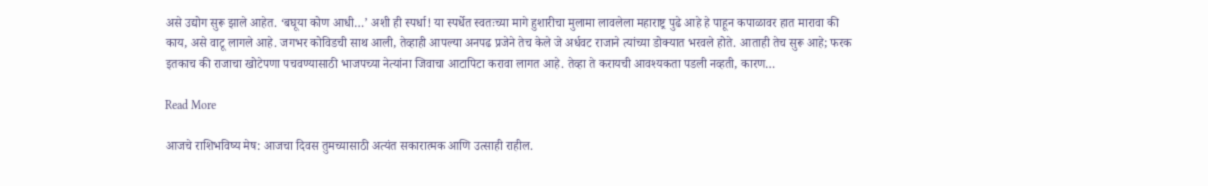असे उद्योग सुरू झाले आहेत. ‘बघूया कोण आधी…’ अशी ही स्पर्धा! या स्पर्धेत स्वतःच्या मागे हुशारीचा मुलामा लावलेला महाराष्ट्र पुढे आहे हे पाहून कपाळावर हात मारावा की काय, असे वाटू लागले आहे. जगभर कोविडची साथ आली, तेव्हाही आपल्या अनपढ प्रजेने तेच केले जे अर्धवट राजाने त्यांच्या डोक्यात भरवले होते. आताही तेच सुरू आहे; फरक इतकाच की राजाचा खोटेपणा पचवण्यासाठी भाजपच्या नेत्यांना जिवाचा आटापिटा करावा लागत आहे. तेव्हा ते करायची आवश्यकता पडली नव्हती, कारण…

Read More

आजचे राशिभविष्य मेष: आजचा दिवस तुमच्यासाठी अत्यंत सकारात्मक आणि उत्साही राहील.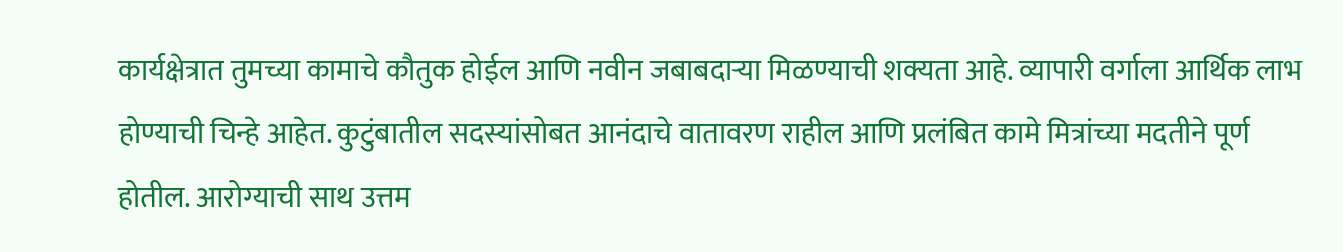कार्यक्षेत्रात तुमच्या कामाचे कौतुक होईल आणि नवीन जबाबदाऱ्या मिळण्याची शक्यता आहे. व्यापारी वर्गाला आर्थिक लाभ होण्याची चिन्हे आहेत. कुटुंबातील सदस्यांसोबत आनंदाचे वातावरण राहील आणि प्रलंबित कामे मित्रांच्या मदतीने पूर्ण होतील. आरोग्याची साथ उत्तम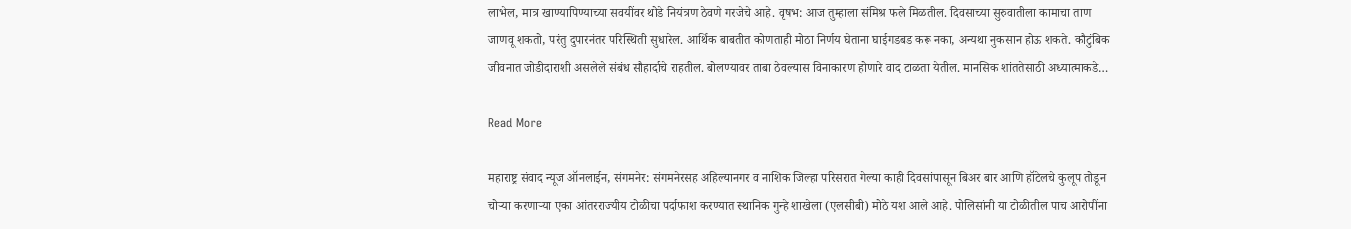लाभेल, मात्र खाण्यापिण्याच्या सवयींवर थोडे नियंत्रण ठेवणे गरजेचे आहे. वृषभ: आज तुम्हाला संमिश्र फले मिळतील. दिवसाच्या सुरुवातीला कामाचा ताण जाणवू शकतो, परंतु दुपारनंतर परिस्थिती सुधारेल. आर्थिक बाबतीत कोणताही मोठा निर्णय घेताना घाईगडबड करू नका, अन्यथा नुकसान होऊ शकते. कौटुंबिक जीवनात जोडीदाराशी असलेले संबंध सौहार्दाचे राहतील. बोलण्यावर ताबा ठेवल्यास विनाकारण होणारे वाद टाळता येतील. मानसिक शांततेसाठी अध्यात्माकडे…

Read More

महाराष्ट्र संवाद न्यूज ऑनलाईन, संगमनेर: संगमनेरसह अहिल्यानगर व नाशिक जिल्हा परिसरात गेल्या काही दिवसांपासून बिअर बार आणि हॉटेलचे कुलूप तोडून चोऱ्या करणाऱ्या एका आंतरराज्यीय टोळीचा पर्दाफाश करण्यात स्थानिक गुन्हे शाखेला (एलसीबी) मोठे यश आले आहे. पोलिसांनी या टोळीतील पाच आरोपींना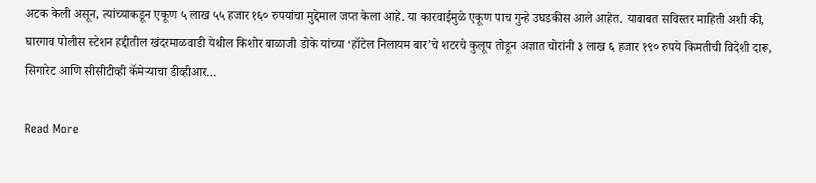अटक केली असून, त्यांच्याकडून एकूण ५ लाख ५५ हजार १६० रुपयांचा मुद्देमाल जप्त केला आहे. या कारवाईमुळे एकूण पाच गुन्हे उघडकीस आले आहेत. याबाबत सविस्तर माहिती अशी की, घारगाव पोलीस स्टेशन हद्दीतील खंदरमाळवाडी येथील किशोर बाळाजी डोके यांच्या ‘हॉटेल निलायम बार’चे शटरचे कुलूप तोडून अज्ञात चोरांनी ३ लाख ६ हजार १९० रुपये किमतीची विदेशी दारू, सिगारेट आणि सीसीटीव्ही कॅमेऱ्याचा डीव्हीआर…

Read More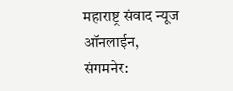महाराष्ट्र संवाद न्यूज ऑनलाईन, संगमनेर: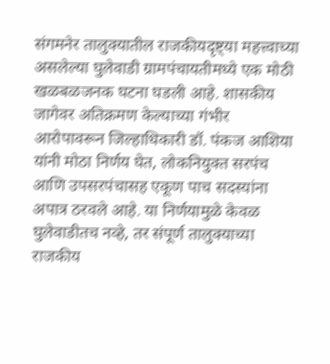संगमनेर तालुक्यातील राजकीयदृष्ट्या महत्त्वाच्या असलेल्या घुलेवाडी ग्रामपंचायतीमध्ये एक मोठी खळबळजनक घटना घडली आहे. शासकीय जागेवर अतिक्रमण केल्याच्या गंभीर आरोपावरून जिल्हाधिकारी डॉ. पंकज आशिया यांनी मोठा निर्णय घेत, लोकनियुक्त सरपंच आणि उपसरपंचासह एकूण पाच सदस्यांना अपात्र ठरवले आहे. या निर्णयामुळे केवळ घुलेवाडीतच नव्हे, तर संपूर्ण तालुक्याच्या राजकीय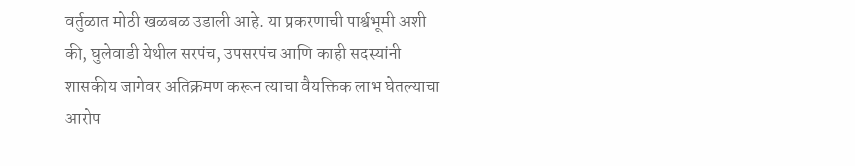वर्तुळात मोठी खळबळ उडाली आहे. या प्रकरणाची पार्श्वभूमी अशी की, घुलेवाडी येथील सरपंच, उपसरपंच आणि काही सदस्यांनी शासकीय जागेवर अतिक्रमण करून त्याचा वैयक्तिक लाभ घेतल्याचा आरोप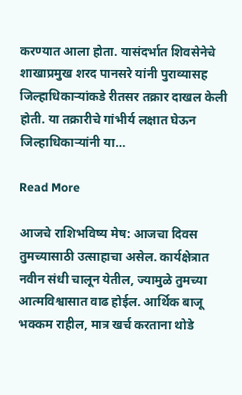करण्यात आला होता. यासंदर्भात शिवसेनेचे शाखाप्रमुख शरद पानसरे यांनी पुराव्यासह जिल्हाधिकाऱ्यांकडे रीतसर तक्रार दाखल केली होती. या तक्रारीचे गांभीर्य लक्षात घेऊन जिल्हाधिकाऱ्यांनी या…

Read More

आजचे राशिभविष्य मेष: आजचा दिवस तुमच्यासाठी उत्साहाचा असेल. कार्यक्षेत्रात नवीन संधी चालून येतील, ज्यामुळे तुमच्या आत्मविश्वासात वाढ होईल. आर्थिक बाजू भक्कम राहील, मात्र खर्च करताना थोडे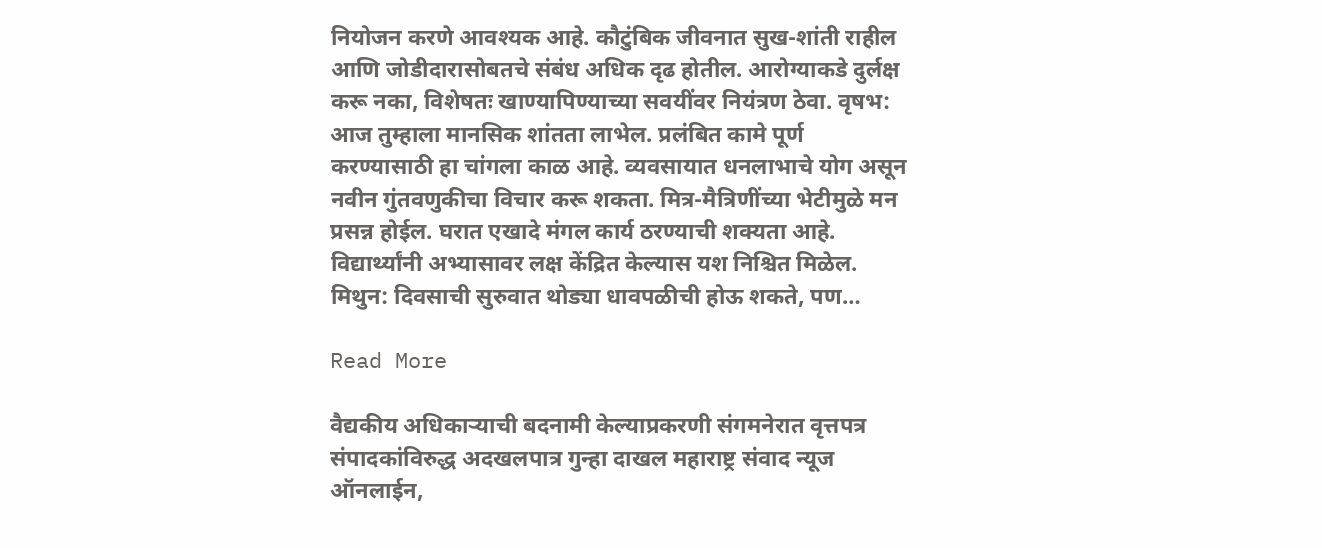नियोजन करणे आवश्यक आहे. कौटुंबिक जीवनात सुख-शांती राहील आणि जोडीदारासोबतचे संबंध अधिक दृढ होतील. आरोग्याकडे दुर्लक्ष करू नका, विशेषतः खाण्यापिण्याच्या सवयींवर नियंत्रण ठेवा. वृषभ: आज तुम्हाला मानसिक शांतता लाभेल. प्रलंबित कामे पूर्ण करण्यासाठी हा चांगला काळ आहे. व्यवसायात धनलाभाचे योग असून नवीन गुंतवणुकीचा विचार करू शकता. मित्र-मैत्रिणींच्या भेटीमुळे मन प्रसन्न होईल. घरात एखादे मंगल कार्य ठरण्याची शक्यता आहे. विद्यार्थ्यांनी अभ्यासावर लक्ष केंद्रित केल्यास यश निश्चित मिळेल. मिथुन: दिवसाची सुरुवात थोड्या धावपळीची होऊ शकते, पण…

Read More

वैद्यकीय अधिकाऱ्याची बदनामी केल्याप्रकरणी संगमनेरात वृत्तपत्र संपादकांविरुद्ध अदखलपात्र गुन्हा दाखल महाराष्ट्र संवाद न्यूज ऑनलाईन,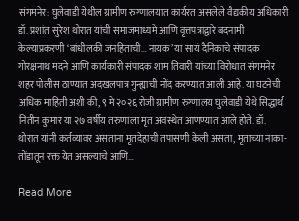संगमनेर: घुलेवाडी येथील ग्रामीण रुग्णालयात कार्यरत असलेले वैद्यकीय अधिकारी डॉ. प्रशांत सुरेश थोरात यांची समाजमाध्यमे आणि वृत्तपत्राद्वारे बदनामी केल्याप्रकरणी ‘बांधीलकी जनहिताची… नायक’ या सायं दैनिकाचे संपादक गोरक्षनाथ मदने आणि कार्यकारी संपादक शाम तिवारी यांच्या विरोधात संगमनेर शहर पोलीस ठाण्यात अदखलपात्र गुन्ह्याची नोंद करण्यात आली आहे. या घटनेची अधिक माहिती अशी की, ९ मे २०२६ रोजी ग्रामीण रुग्णालय घुलेवाडी येथे सिद्धार्थ नितीन कुमार या २७ वर्षीय तरुणाला मृत अवस्थेत आणण्यात आले होते. डॉ. थोरात यांनी कर्तव्यावर असताना मृतदेहाची तपासणी केली असता, मृताच्या नाका-तोंडातून रक्त येत असल्याचे आणि…

Read More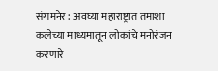संगमनेर : अवघ्या महाराष्ट्रात तमाशा कलेच्या माध्यमातून लोकांचे मनोरंजन करणारे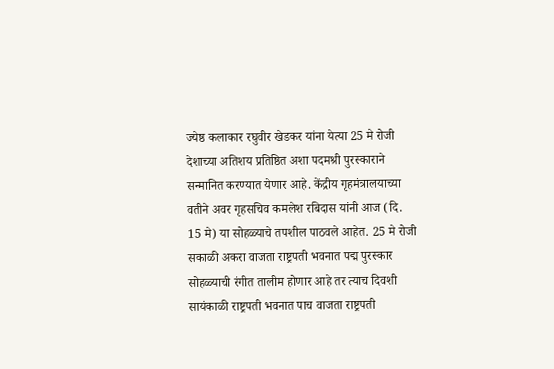ज्येष्ठ कलाकार रघुवीर खेडकर यांना येत्या 25 मे रोजी देशाच्या अतिशय प्रतिष्ठित अशा पदमश्री पुरस्काराने सन्मानित करण्यात येणार आहे. केंद्रीय गृहमंत्रालयाच्या वतीने अवर गृहसचिव कमलेश रबिदास यांनी आज (दि. 15 मे) या सोहळ्याचे तपशील पाठवले आहेत. 25 मे रोजी सकाळी अकरा वाजता राष्ट्रपती भवनात पद्म पुरस्कार सोहळ्याची रंगीत तालीम होणार आहे तर त्याच दिवशी सायंकाळी राष्ट्रपती भवनात पाच वाजता राष्ट्रपती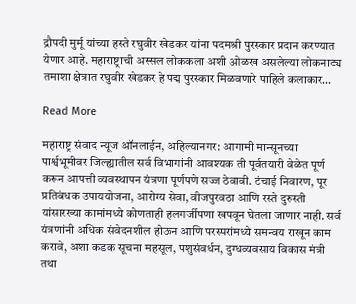द्रौपदी मुर्मू यांच्या हस्ते रघुवीर खेडकर यांना पदमश्री पुरस्कार प्रदान करण्यात येणार आहे. महाराष्ट्राची अस्सल लोककला अशी ओळख असलेल्या लोकनाट्य तमाशा क्षेत्रात रघुवीर खेडकर हे पद्म पुरस्कार मिळवणारे पाहिले कलाकार…

Read More

महाराष्ट्र संवाद न्यूज ऑनलाईन, अहिल्यानगर: आगामी मान्सूनच्या पार्श्वभूमीवर जिल्ह्यातील सर्व विभागांनी आवश्यक ती पूर्वतयारी वेळेत पूर्ण करून आपत्ती व्यवस्थापन यंत्रणा पूर्णपणे सज्ज ठेवावी. टंचाई निवारण, पूर प्रतिबंधक उपाययोजना, आरोग्य सेवा, वीजपुरवठा आणि रस्ते दुरुस्ती यांसारख्या कामांमध्ये कोणताही हलगर्जीपणा खपवून घेतला जाणार नाही. सर्व यंत्रणांनी अधिक संवेदनशील होऊन आणि परस्परांमध्ये समन्वय राखून काम करावे, अशा कडक सूचना महसूल, पशुसंवर्धन, दुग्धव्यवसाय विकास मंत्री तथा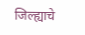जिल्ह्याचे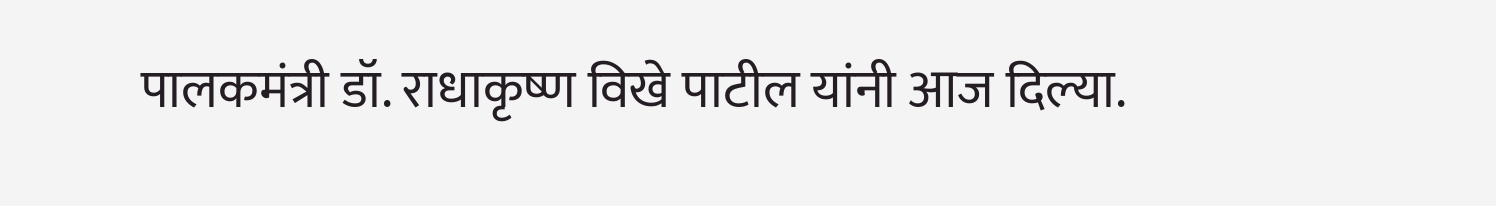पालकमंत्री डॉ. राधाकृष्ण विखे पाटील यांनी आज दिल्या.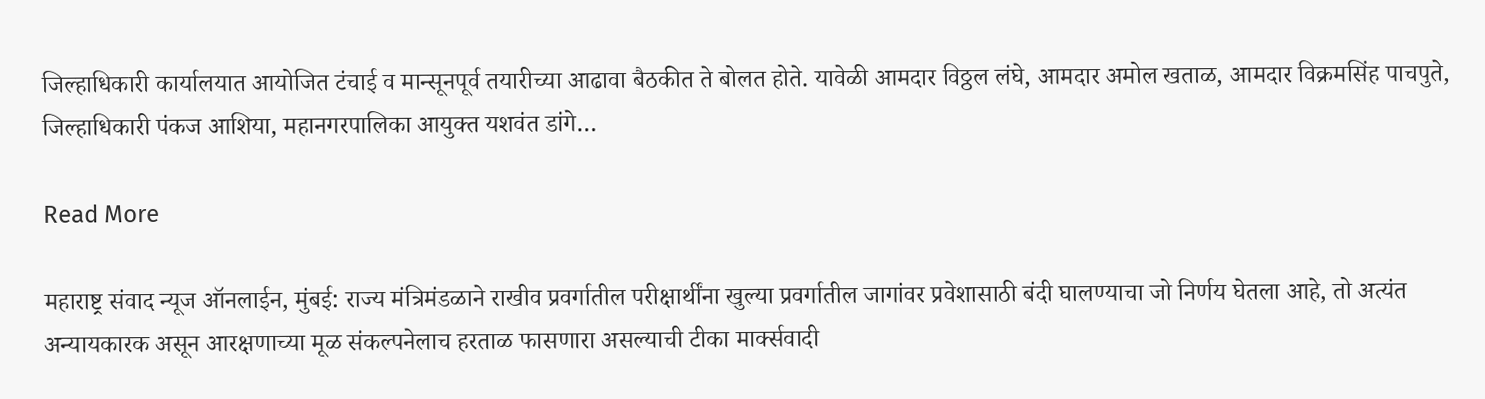जिल्हाधिकारी कार्यालयात आयोजित टंचाई व मान्सूनपूर्व तयारीच्या आढावा बैठकीत ते बोलत होते. यावेळी आमदार विठ्ठल लंघे, आमदार अमोल खताळ, आमदार विक्रमसिंह पाचपुते, जिल्हाधिकारी पंकज आशिया, महानगरपालिका आयुक्त यशवंत डांगे…

Read More

महाराष्ट्र संवाद न्यूज ऑनलाईन, मुंबई: राज्य मंत्रिमंडळाने राखीव प्रवर्गातील परीक्षार्थींना खुल्या प्रवर्गातील जागांवर प्रवेशासाठी बंदी घालण्याचा जो निर्णय घेतला आहे, तो अत्यंत अन्यायकारक असून आरक्षणाच्या मूळ संकल्पनेलाच हरताळ फासणारा असल्याची टीका मार्क्सवादी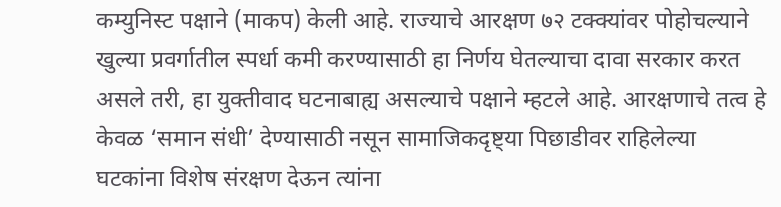कम्युनिस्ट पक्षाने (माकप) केली आहे. राज्याचे आरक्षण ७२ टक्क्यांवर पोहोचल्याने खुल्या प्रवर्गातील स्पर्धा कमी करण्यासाठी हा निर्णय घेतल्याचा दावा सरकार करत असले तरी, हा युक्तीवाद घटनाबाह्य असल्याचे पक्षाने म्हटले आहे. आरक्षणाचे तत्व हे केवळ ‘समान संधी’ देण्यासाठी नसून सामाजिकदृष्ट्या पिछाडीवर राहिलेल्या घटकांना विशेष संरक्षण देऊन त्यांना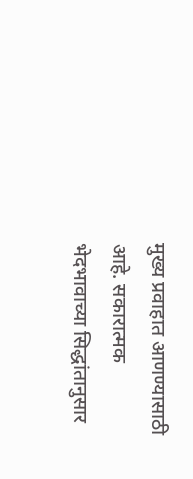मुख्य प्रवाहात आणण्यासाठी आहे. सकारात्मक भेदभावाच्या सिद्धांतानुसार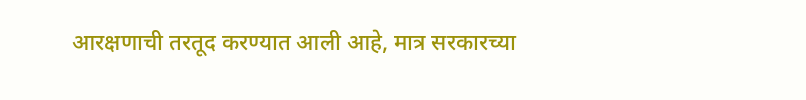आरक्षणाची तरतूद करण्यात आली आहे, मात्र सरकारच्या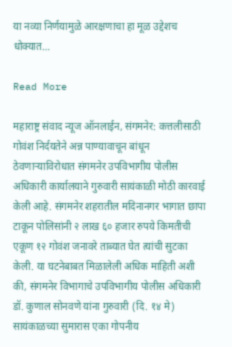या नव्या निर्णयामुळे आरक्षणाचा हा मूळ उद्देशच धोक्यात…

Read More

महाराष्ट्र संवाद न्यूज ऑनलाईन, संगमनेर: कत्तलीसाठी गोवंश निर्दयतेने अन्न पाण्यावाचून बांधून ठेवणाऱ्याविरोधात संगमनेर उपविभागीय पोलीस अधिकारी कार्यालयाने गुरुवारी सायंकाळी मोठी कारवाई केली आहे. संगमनेर शहरातील मदिनानगर भागात छापा टाकून पोलिसांनी २ लाख ६० हजार रुपये किमतीची एकूण १२ गोवंश जनावरे ताब्यात घेत त्यांची सुटका केली. या घटनेबाबत मिळालेली अधिक माहिती अशी की, संगमनेर विभागाचे उपविभागीय पोलीस अधिकारी डॉ. कुणाल सोनवणे यांना गुरुवारी (दि. १४ मे) सायंकाळच्या सुमारास एका गोपनीय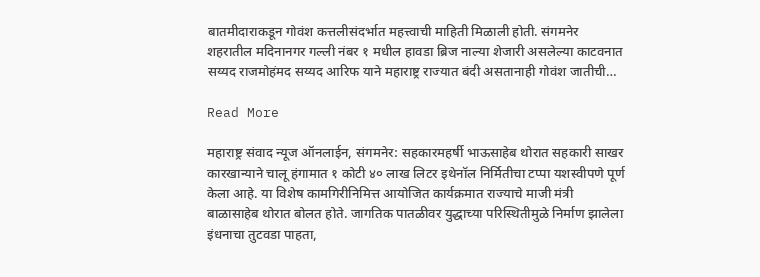बातमीदाराकडून गोवंश कत्तलीसंदर्भात महत्त्वाची माहिती मिळाली होती. संगमनेर शहरातील मदिनानगर गल्ली नंबर १ मधील हावडा ब्रिज नाल्या शेजारी असलेल्या काटवनात सय्यद राजमोहंमद सय्यद आरिफ याने महाराष्ट्र राज्यात बंदी असतानाही गोवंश जातीची…

Read More

महाराष्ट्र संवाद न्यूज ऑनलाईन, संगमनेर: सहकारमहर्षी भाऊसाहेब थोरात सहकारी साखर कारखान्याने चालू हंगामात १ कोटी ४० लाख लिटर इथेनॉल निर्मितीचा टप्पा यशस्वीपणे पूर्ण केला आहे. या विशेष कामगिरीनिमित्त आयोजित कार्यक्रमात राज्याचे माजी मंत्री बाळासाहेब थोरात बोलत होते. जागतिक पातळीवर युद्धाच्या परिस्थितीमुळे निर्माण झालेला इंधनाचा तुटवडा पाहता,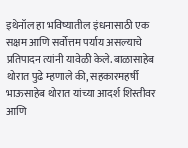इथेनॉल हा भविष्यातील इंधनासाठी एक सक्षम आणि सर्वोत्तम पर्याय असल्याचे प्रतिपादन त्यांनी यावेळी केले. बाळासाहेब थोरात पुढे म्हणाले की, सहकारमहर्षी भाऊसाहेब थोरात यांच्या आदर्श शिस्तीवर आणि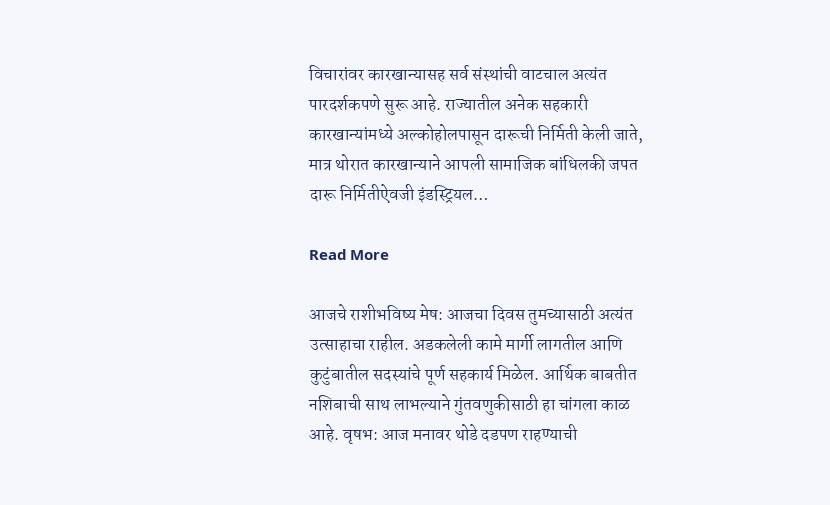विचारांवर कारखान्यासह सर्व संस्थांची वाटचाल अत्यंत पारदर्शकपणे सुरू आहे. राज्यातील अनेक सहकारी कारखान्यांमध्ये अल्कोहोलपासून दारूची निर्मिती केली जाते, मात्र थोरात कारखान्याने आपली सामाजिक बांधिलकी जपत दारू निर्मितीऐवजी इंडस्ट्रियल…

Read More

आजचे राशीभविष्य मेष: आजचा दिवस तुमच्यासाठी अत्यंत उत्साहाचा राहील. अडकलेली कामे मार्गी लागतील आणि कुटुंबातील सदस्यांचे पूर्ण सहकार्य मिळेल. आर्थिक बाबतीत नशिबाची साथ लाभल्याने गुंतवणुकीसाठी हा चांगला काळ आहे. वृषभ: आज मनावर थोडे दडपण राहण्याची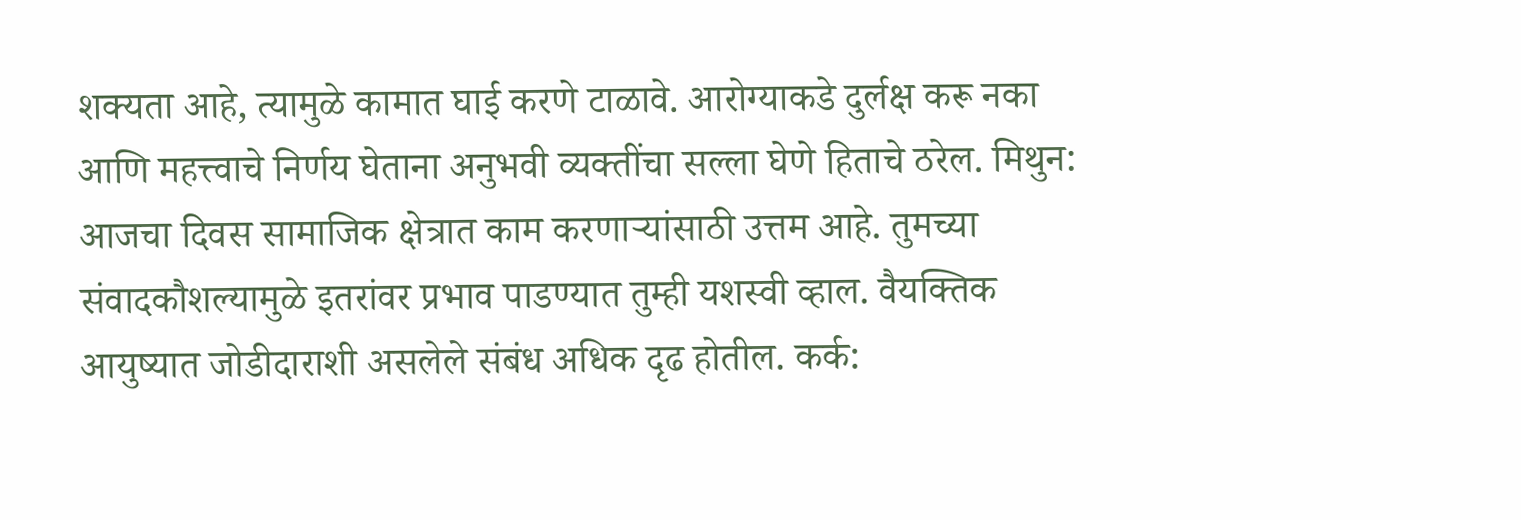शक्यता आहे, त्यामुळे कामात घाई करणे टाळावे. आरोग्याकडे दुर्लक्ष करू नका आणि महत्त्वाचे निर्णय घेताना अनुभवी व्यक्तींचा सल्ला घेणे हिताचे ठरेल. मिथुन: आजचा दिवस सामाजिक क्षेत्रात काम करणाऱ्यांसाठी उत्तम आहे. तुमच्या संवादकौशल्यामुळे इतरांवर प्रभाव पाडण्यात तुम्ही यशस्वी व्हाल. वैयक्तिक आयुष्यात जोडीदाराशी असलेले संबंध अधिक दृढ होतील. कर्क: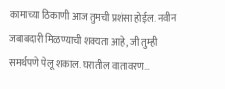कामाच्या ठिकाणी आज तुमची प्रशंसा होईल. नवीन जबाबदारी मिळण्याची शक्यता आहे, जी तुम्ही समर्थपणे पेलू शकाल. घरातील वातावरण…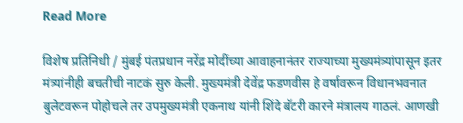Read More

विशेष प्रतिनिधी / मुंबई पंतप्रधान नरेंद्र मोदींच्या आवाहनानंतर राज्याच्या मुख्यमंत्र्यांपासून इतर मंत्र्यांनीही बचतीची नाटकं सुरु केली. मुख्यमंत्री देवेंद्र फडणवीस हे वर्षावरून विधानभवनात बुलेटवरून पोहोचले तर उपमुख्यमंत्री एकनाथ यांनी शिंदे बॅटरी कारने मंत्रालय गाठलं. आणखी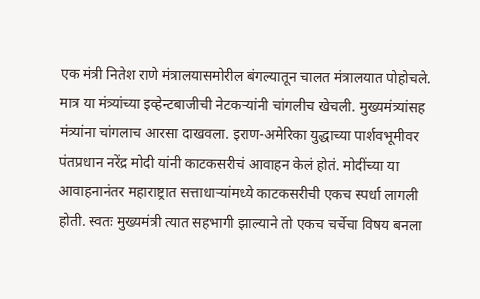एक मंत्री नितेश राणे मंत्रालयासमोरील बंगल्यातून चालत मंत्रालयात पोहोचले. मात्र या मंत्र्यांच्या इव्हेन्टबाजीची नेटकऱ्यांनी चांगलीच खेचली. मुख्यमंत्र्यांसह मंत्र्यांना चांगलाच आरसा दाखवला. इराण-अमेरिका युद्धाच्या पार्शवभूमीवर पंतप्रधान नरेंद्र मोदी यांनी काटकसरीचं आवाहन केलं होतं. मोदींच्या या आवाहनानंतर महाराष्ट्रात सत्ताधाऱ्यांमध्ये काटकसरीची एकच स्पर्धा लागली होती. स्वतः मुख्यमंत्री त्यात सहभागी झाल्याने तो एकच चर्चेचा विषय बनला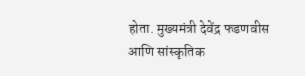होता. मुख्यमंत्री देवेंद्र फडणवीस आणि सांस्कृतिक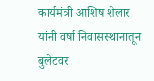कार्यमंत्री आशिष शेलार यांनी वर्षा निवासस्थानातून बुलेटवर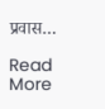प्रवास…

Read More